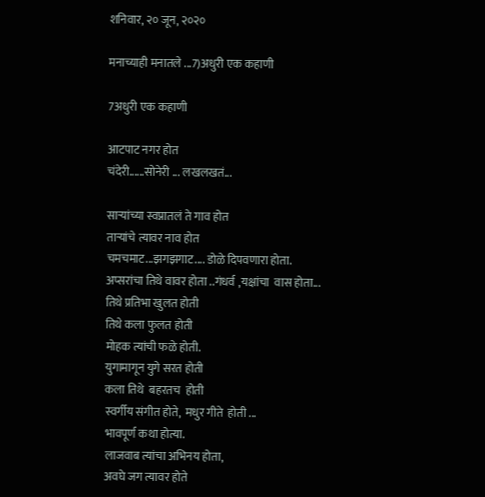शनिवार, २० जून, २०२०

मनाच्याही मनातले ...7)अधुरी एक कहाणी

7अधुरी एक कहाणी

आटपाट नगर होत
चंदेरी......सोनेरी ... लखलखतं...

साऱ्यांच्या स्वप्नातलं ते गाव होत
ताऱ्यांचे त्यावर नाव होत
चमचमाट...झगझगाट.... डोळे दिपवणारा होता.
अप्सरांचा तिथे वावर होता ..गंधर्व ,यक्षांचा  वास होता...
तिथे प्रतिभा खुलत होती
तिथे कला फुलत होती
मोहक त्यांची फळे होती.
युगामागून युगे सरत होती
कला तिथे  बहरतच  होती
स्वर्गीय संगीत होते,  मधुर गीते  होती ...
भावपूर्ण कथा होत्या.
लाजवाब त्यांचा अभिनय होता,
अवघे जग त्यावर होते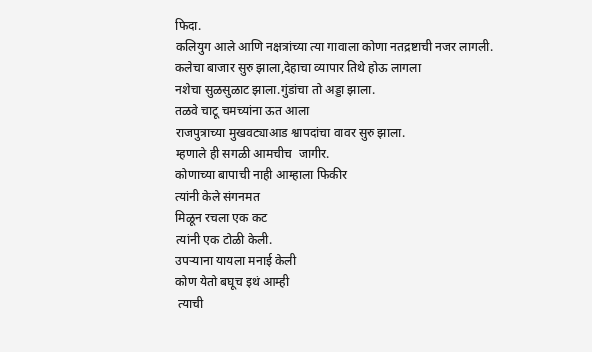फिदा.
कलियुग आले आणि नक्षत्रांच्या त्या गावाला कोणा नतद्रष्टाची नजर लागली.
कलेचा बाजार सुरु झाला,देहाचा व्यापार तिथे होऊ लागला
नशेचा सुळसुळाट झाला.गुंडांचा तो अड्डा झाला.
तळवे चाटू चमच्यांना ऊत आला
राजपुत्राच्या मुखवट्याआड श्वापदांचा वावर सुरु झाला.
म्हणाले ही सगळी आमचीच  जागीर.
कोणाच्या बापाची नाही आम्हाला फिकीर
त्यांनी केले संगनमत
मिळून रचला एक कट
त्यांनी एक टोळी केली.
उपऱ्याना यायला मनाई केली
कोण येतो बघूच इथं आम्ही
 त्याची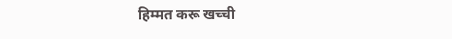हिम्मत करू खच्ची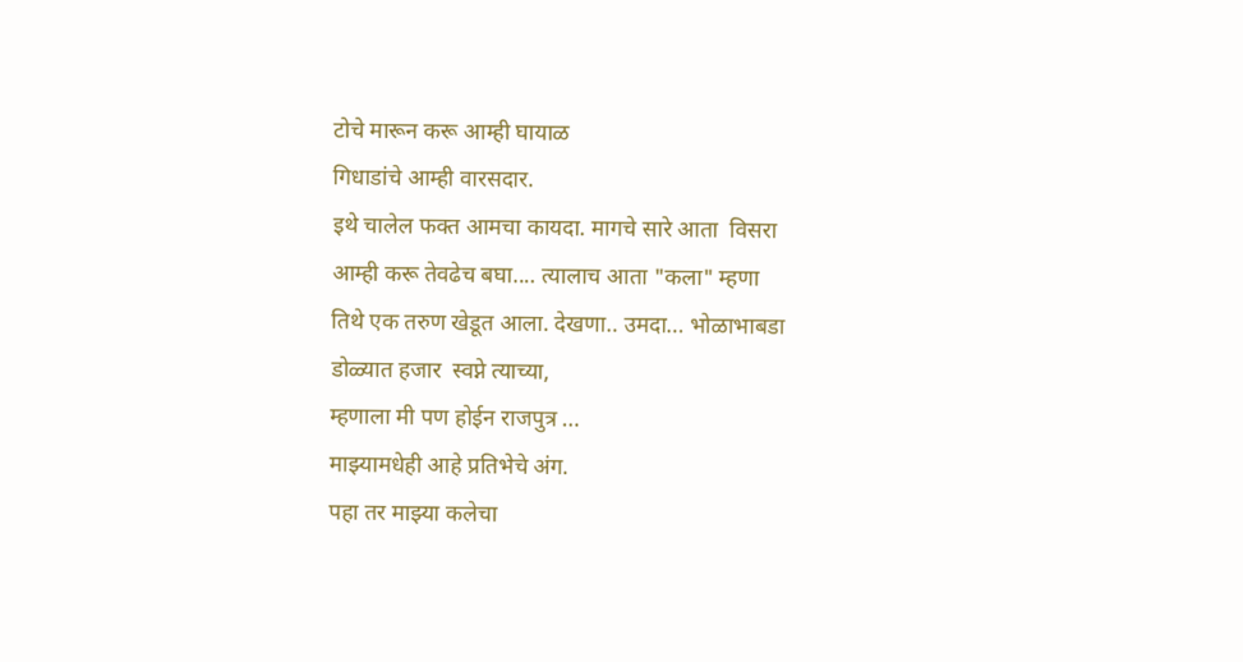टोचे मारून करू आम्ही घायाळ
गिधाडांचे आम्ही वारसदार.
इथे चालेल फक्त आमचा कायदा. मागचे सारे आता  विसरा
आम्ही करू तेवढेच बघा.... त्यालाच आता "कला" म्हणा
तिथे एक तरुण खेडूत आला. देखणा.. उमदा... भोळाभाबडा
डोळ्यात हजार  स्वप्ने त्याच्या,
म्हणाला मी पण होईन राजपुत्र ...
माझ्यामधेही आहे प्रतिभेचे अंग.
पहा तर माझ्या कलेचा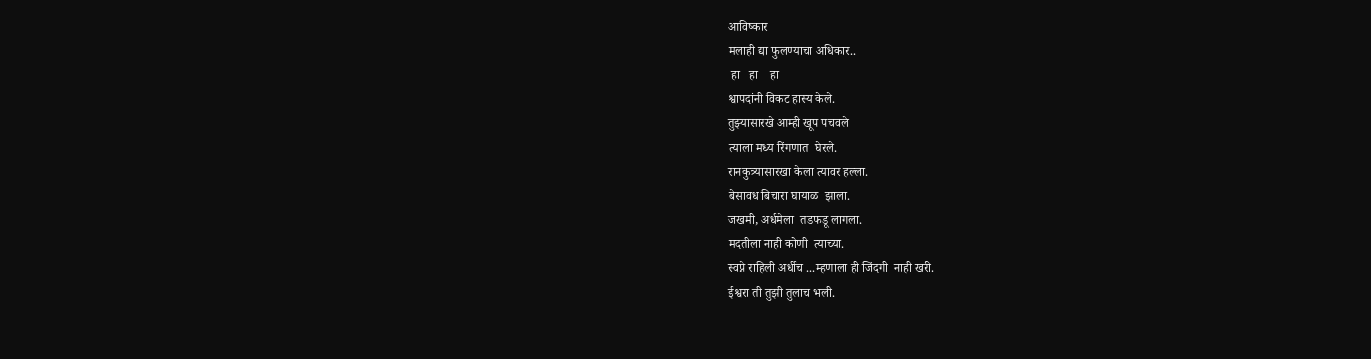आविष्कार
मलाही द्या फुलण्याचा अधिकार..
 हा   हा    हा
श्वापदांनी विकट हास्य केले.
तुझ्यासारखे आम्ही खूप पचवले
त्याला मध्य रिंगणात  घेरले.
रानकुत्र्यासारखा केला त्यावर हल्ला.
बेसावध बिचारा घायाळ  झाला.
जखमी, अर्धमेला  तडफडू लागला.
मदतीला नाही कोणी  त्याच्या.
स्वप्ने राहिली अर्धीच ...म्हणाला ही जिंदगी  नाही खरी.
ईश्वरा ती तुझी तुलाच भली.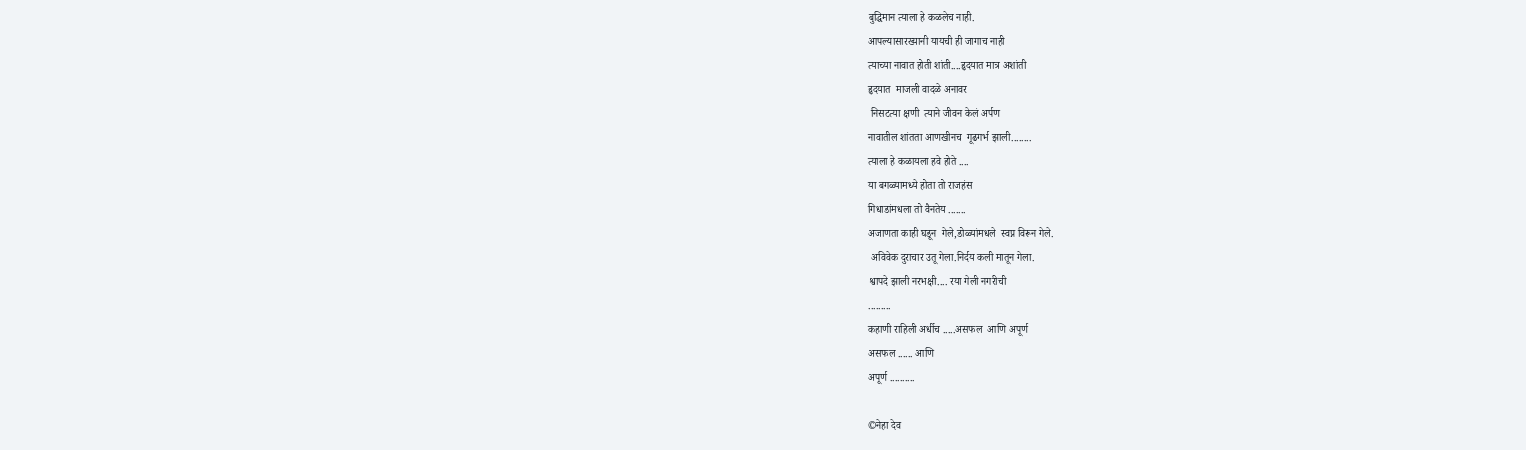बुद्धिमान त्याला हे कळलेच नाही.
आपल्यासारख्यानी यायची ही जागाच नाही
त्याच्या नावात होती शांती....हृदयात मात्र अशांती
हृदयात  माजली वादळे अनावर
 निसटत्या क्षणी  त्याने जीवन केलं अर्पण
नावातील शांतता आणखीनच  गूढगर्भ झाली........
त्याला हे कळायला हवे होते ....
या बगळ्यामध्ये होता तो राजहंस
गिधाडांमधला तो वैनतेय .......
अजाणता काही घडून  गेले,डोळ्यांमधले  स्वप्न विरून गेले.
 अविवेक दुराचार उतू गेला.निर्दय कली मातून गेला.
श्वापदे झाली नरभक्षी.... रया गेली नगरीची
.........
कहाणी राहिली अर्धीच .....असफल  आणि अपूर्ण
असफल ...... आणि
अपूर्ण ..........

©नेहा देव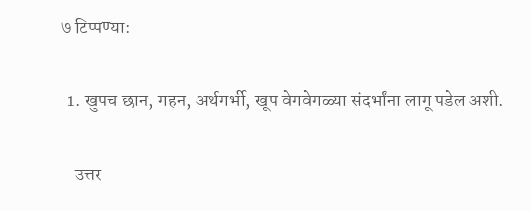७ टिप्पण्या:

  1. खुपच छान, गहन, अर्थगर्भी, खूप वेगवेगळ्या संदर्भांना लागू पडेल अशी.

    उत्तर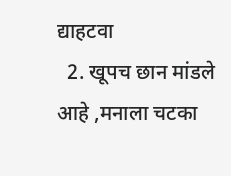द्याहटवा
  2. खूपच छान मांडले आहे ,मनाला चटका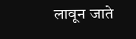लावून जाते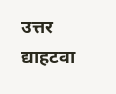उत्तर द्याहटवा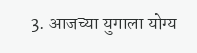3. आजच्या युगाला योग्य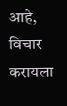आहे, विचार करायला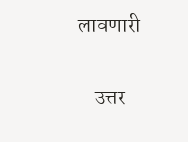लावणारी

    उत्तर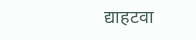द्याहटवा